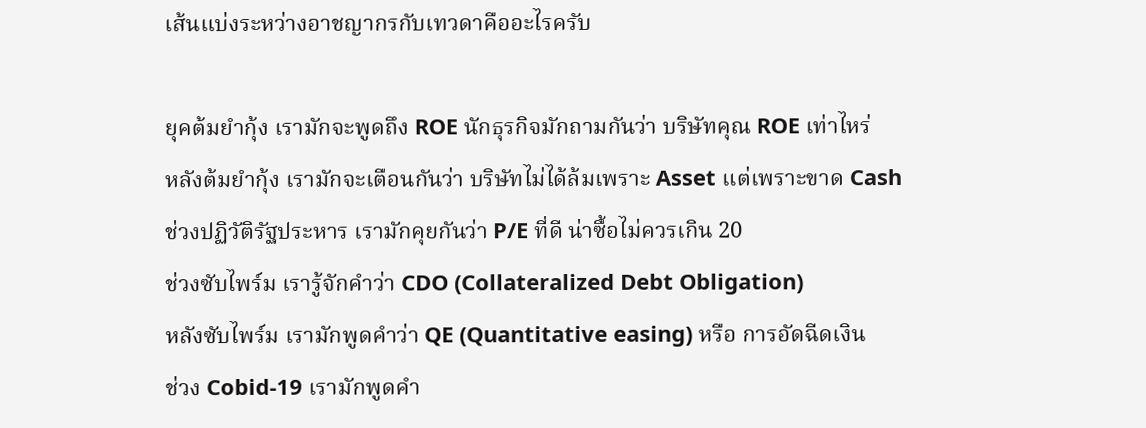เส้นแบ่งระหว่างอาชญากรกับเทวดาคืออะไรครับ

ยุคต้มยำกุ้ง เรามักจะพูดถึง ROE นักธุรกิจมักถามกันว่า บริษัทคุณ ROE เท่าไหร่
หลังต้มยำกุ้ง เรามักจะเตือนกันว่า บริษัทไม่ได้ล้มเพราะ Asset แต่เพราะขาด Cash
ช่วงปฏิวัติรัฐประหาร เรามักคุยกันว่า P/E ที่ดี น่าซื้อไม่ควรเกิน 20
ช่วงซับไพร์ม เรารู้จักคำว่า CDO (Collateralized Debt Obligation)
หลังซับไพร์ม เรามักพูดคำว่า QE (Quantitative easing) หรือ การอัดฉีดเงิน
ช่วง Cobid-19 เรามักพูดคำ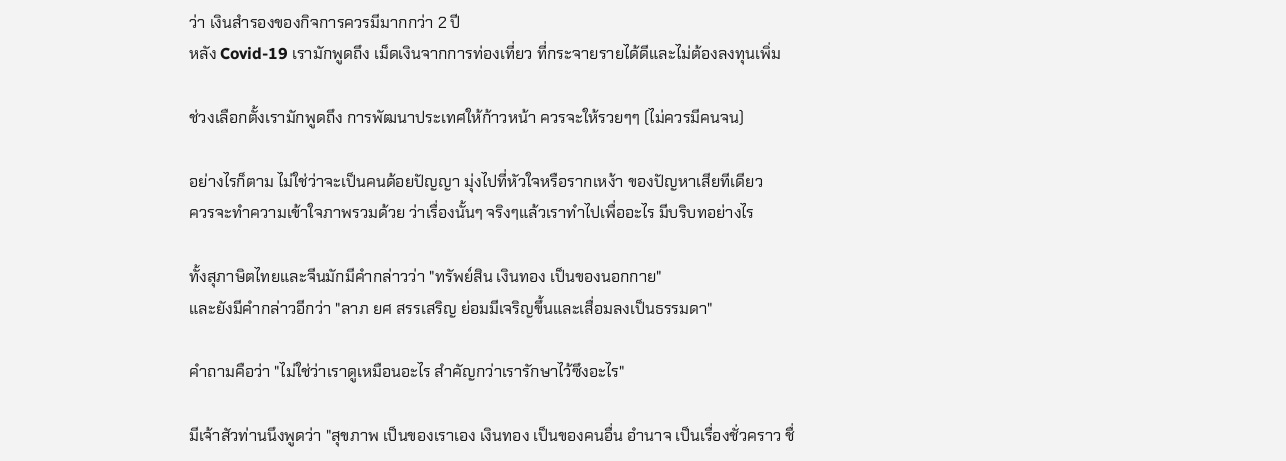ว่า เงินสำรองของกิจการควรมีมากกว่า 2 ปี
หลัง Covid-19 เรามักพูดถึง เม็ดเงินจากการท่องเที่ยว ที่กระจายรายได้ดีและไม่ต้องลงทุนเพิ่ม

ช่วงเลือกตั้งเรามักพูดถึง การพัฒนาประเทศให้ก้าวหน้า ควรจะให้รวยๆๆ (ไม่ควรมีคนจน)

อย่างไรก็ตาม ไม่ใช่ว่าจะเป็นคนด้อยปัญญา มุ่งไปที่หัวใจหรือรากเหง้า ของปัญหาเสียทีเดียว
ควรจะทำความเข้าใจภาพรวมด้วย ว่าเรื่องนั้นๆ จริงๆแล้วเราทำไปเพื่ออะไร มีบริบทอย่างไร

ทั้งสุภาษิตไทยและจีนมักมีคำกล่าวว่า "ทรัพย์สิน เงินทอง เป็นของนอกกาย"
และยังมีคำกล่าวอีกว่า "ลาภ ยศ สรรเสริญ ย่อมมีเจริญขึ้นและเสื่อมลงเป็นธรรมดา"

คำถามคือว่า "ไม่ใช่ว่าเราดูเหมือนอะไร สำคัญกว่าเรารักษาไว้ซึงอะไร"

มีเจ้าสัวท่านนึงพูดว่า "สุขภาพ เป็นของเราเอง เงินทอง เป็นของคนอื่น อำนาจ เป็นเรื่องชั่วคราว ชื่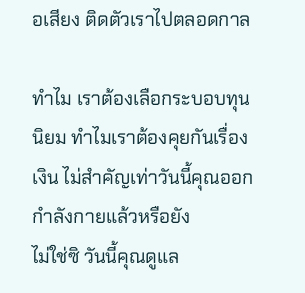อเสียง ติดตัวเราไปตลอดกาล

ทำไม เราต้องเลือกระบอบทุนนิยม ทำไมเราต้องคุยกันเรื่องเงิน ไม่สำคัญเท่าวันนี้คุณออกกำลังกายแล้วหรือยัง
ไม่ใช่ซิ วันนี้คุณดูแล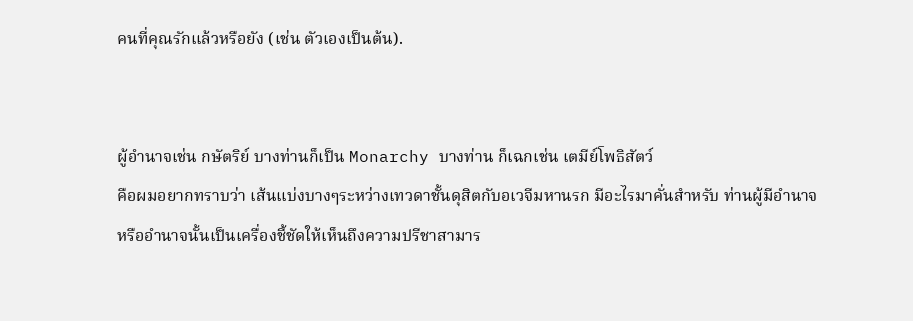คนที่คุณรักแล้วหรือยัง (เช่น ตัวเองเป็นต้น).


ผู้อำนาจเช่น กษัตริย์ บางท่านก็เป็น Monarchy บางท่าน ก็เฉกเช่น เตมีย์โพธิสัตว์
คือผมอยากทราบว่า เส้นแบ่งบางๆระหว่างเทวดาชั้นดุสิตกับอเวจีมหานรก มีอะไรมาคั่นสำหรับ ท่านผู้มีอำนาจ
หรืออำนาจนั้นเป็นเครื่องชี้ชัดให้เห็นถึงความปรีชาสามาร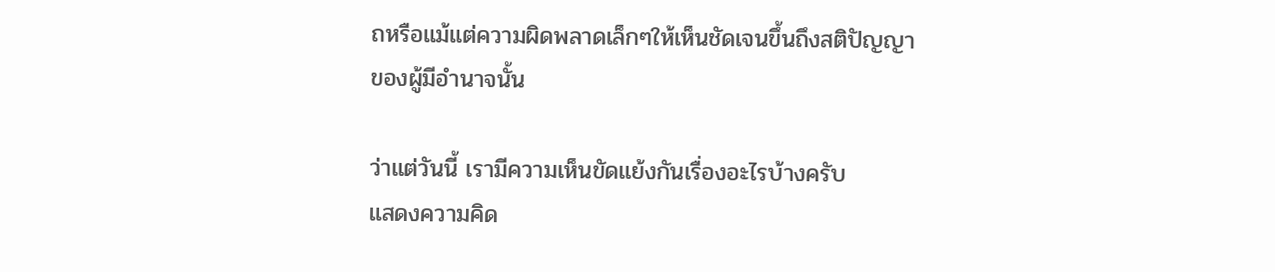ถหรือแม้แต่ความผิดพลาดเล็กๆให้เห็นชัดเจนขึ้นถึงสติปัญญา
ของผู้มีอำนาจนั้น

ว่าแต่วันนี้ เรามีความเห็นขัดแย้งกันเรื่องอะไรบ้างครับ
แสดงความคิด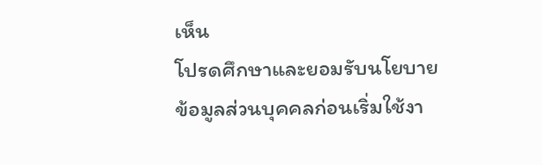เห็น
โปรดศึกษาและยอมรับนโยบายข้อมูลส่วนบุคคลก่อนเริ่มใช้งา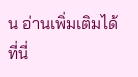น อ่านเพิ่มเติมได้ที่นี่